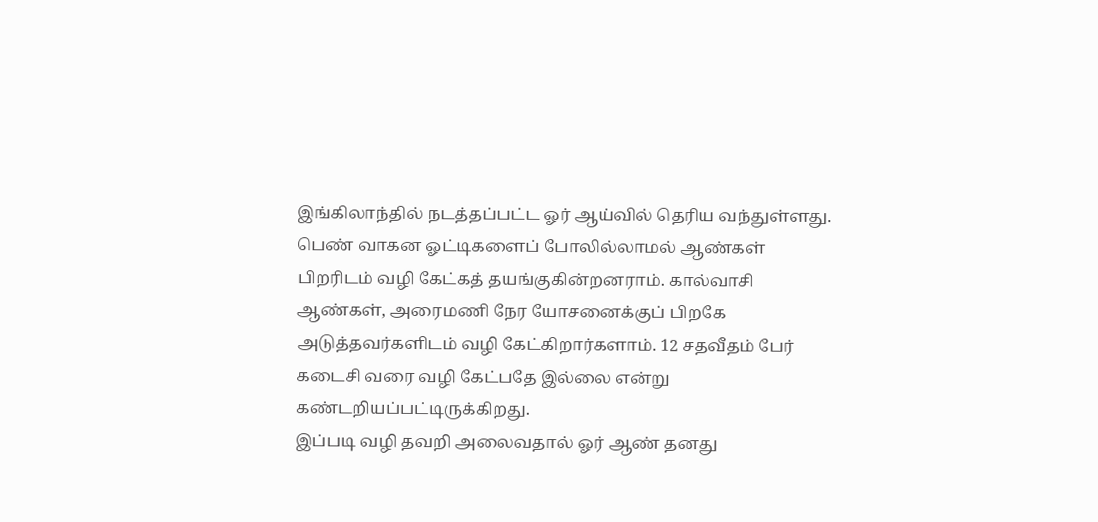இங்கிலாந்தில் நடத்தப்பட்ட ஓர் ஆய்வில் தெரிய வந்துள்ளது. பெண் வாகன ஓட்டிகளைப் போலில்லாமல் ஆண்கள் பிறரிடம் வழி கேட்கத் தயங்குகின்றனராம். கால்வாசி ஆண்கள், அரைமணி நேர யோசனைக்குப் பிறகே அடுத்தவர்களிடம் வழி கேட்கிறார்களாம். 12 சதவீதம் பேர் கடைசி வரை வழி கேட்பதே இல்லை என்று கண்டறியப்பட்டிருக்கிறது.
இப்படி வழி தவறி அலைவதால் ஓர் ஆண் தனது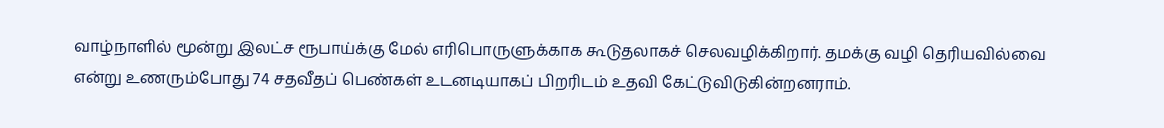வாழ்நாளில் மூன்று இலட்ச ரூபாய்க்கு மேல் எரிபொருளுக்காக கூடுதலாகச் செலவழிக்கிறார். தமக்கு வழி தெரியவில்வை என்று உணரும்போது 74 சதவீதப் பெண்கள் உடனடியாகப் பிறரிடம் உதவி கேட்டுவிடுகின்றனராம்.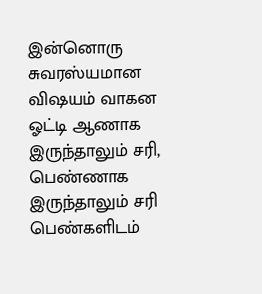இன்னொரு சுவரஸ்யமான விஷயம் வாகன ஓட்டி ஆணாக இருந்தாலும் சரி, பெண்ணாக இருந்தாலும் சரி பெண்களிடம்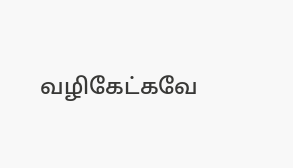வழிகேட்கவே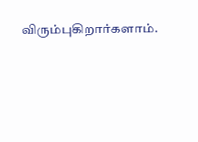விரும்புகிறார்களாம்.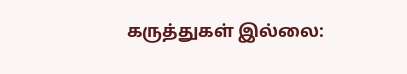கருத்துகள் இல்லை: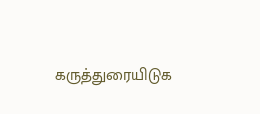கருத்துரையிடுக